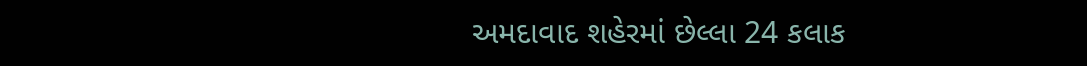અમદાવાદ શહેરમાં છેલ્લા 24 કલાક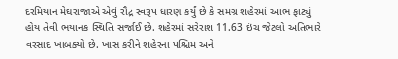દરમિયાન મેઘરાજાએ એવું રૌદ્ર સ્વરૂપ ધારણ કર્યું છે કે સમગ્ર શહેરમાં આભ ફાટ્યું હોય તેવી ભયાનક સ્થિતિ સર્જાઈ છે. શહેરમાં સરેરાશ 11.63 ઇંચ જેટલો અતિભારે વરસાદ ખાબક્યો છે. ખાસ કરીને શહેરના પશ્ચિમ અને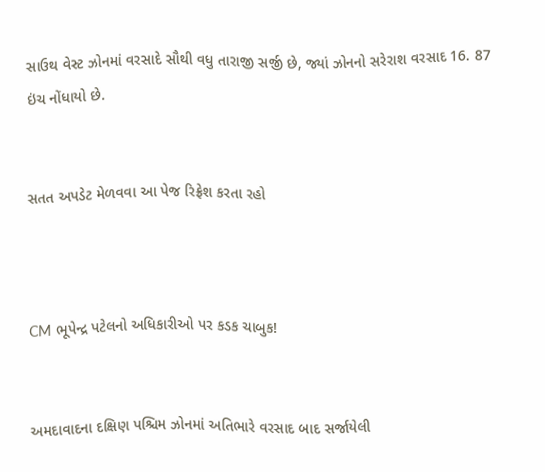સાઉથ વેસ્ટ ઝોનમાં વરસાદે સૌથી વધુ તારાજી સર્જી છે, જ્યાં ઝોનનો સરેરાશ વરસાદ 16. 87 ઇંચ નોંધાયો છે.


સતત અપડેટ મેળવવા આ પેજ રિફ્રેશ કરતા રહો



CM ભૂપેન્દ્ર પટેલનો અધિકારીઓ પર કડક ચાબુક!


અમદાવાદના દક્ષિણ પશ્ચિમ ઝોનમાં અતિભારે વરસાદ બાદ સર્જાયેલી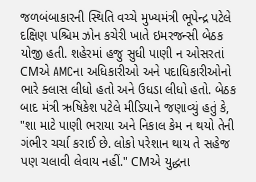જળબંબાકારની સ્થિતિ વચ્ચે મુખ્યમંત્રી ભૂપેન્દ્ર પટેલે દક્ષિણ પશ્ચિમ ઝોન કચેરી ખાતે ઇમરજન્સી બેઠક યોજી હતી. શહેરમાં હજુ સુધી પાણી ન ઓસરતાં CMએ AMCના અધિકારીઓ અને પદાધિકારીઓનો ભારે ક્લાસ લીધો હતો અને ઉધડા લીધો હતો. બેઠક બાદ મંત્રી ઋષિકેશ પટેલે મીડિયાને જણાવ્યું હતું કે, "શા માટે પાણી ભરાયા અને નિકાલ કેમ ન થયો તેની ગંભીર ચર્ચા કરાઈ છે. લોકો પરેશાન થાય તે સહેજ પણ ચલાવી લેવાય નહીં." CMએ યુદ્ધના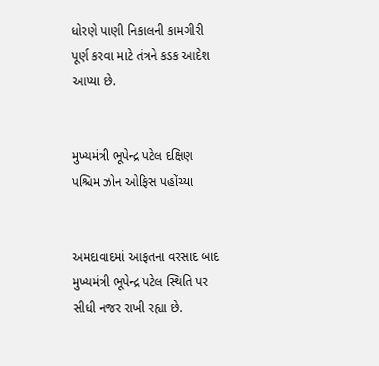ધોરણે પાણી નિકાલની કામગીરી પૂર્ણ કરવા માટે તંત્રને કડક આદેશ આપ્યા છે.


મુખ્યમંત્રી ભૂપેન્દ્ર પટેલ દક્ષિણ પશ્ચિમ ઝોન ઓફિસ પહોંચ્યા


અમદાવાદમાં આફતના વરસાદ બાદ મુખ્યમંત્રી ભૂપેન્દ્ર પટેલ સ્થિતિ પર સીધી નજર રાખી રહ્યા છે.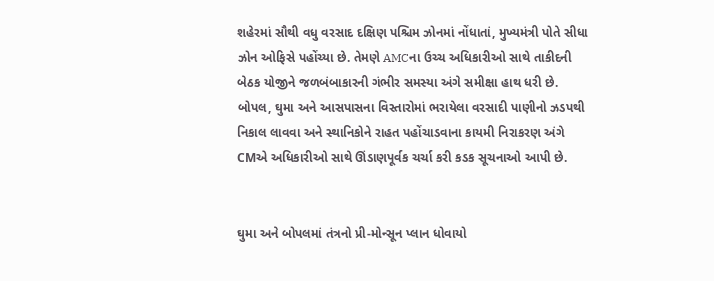શહેરમાં સૌથી વધુ વરસાદ દક્ષિણ પશ્ચિમ ઝોનમાં નોંધાતાં, મુખ્યમંત્રી પોતે સીધા ઝોન ઓફિસે પહોંચ્યા છે. તેમણે AMCના ઉચ્ચ અધિકારીઓ સાથે તાકીદની બેઠક યોજીને જળબંબાકારની ગંભીર સમસ્યા અંગે સમીક્ષા હાથ ધરી છે. બોપલ, ઘુમા અને આસપાસના વિસ્તારોમાં ભરાયેલા વરસાદી પાણીનો ઝડપથી નિકાલ લાવવા અને સ્થાનિકોને રાહત પહોંચાડવાના કાયમી નિરાકરણ અંગે CMએ અધિકારીઓ સાથે ઊંડાણપૂર્વક ચર્ચા કરી કડક સૂચનાઓ આપી છે.


ઘુમા અને બોપલમાં તંત્રનો પ્રી-મોન્સૂન પ્લાન ધોવાયો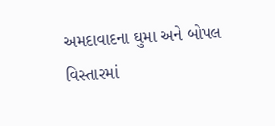અમદાવાદના ઘુમા અને બોપલ વિસ્તારમાં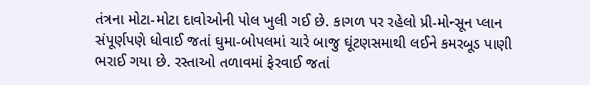તંત્રના મોટા-મોટા દાવોઓની પોલ ખુલી ગઈ છે. કાગળ પર રહેલો પ્રી-મોન્સૂન પ્લાન સંપૂર્ણપણે ધોવાઈ જતાં ઘુમા-બોપલમાં ચારે બાજુ ઘૂંટણસમાથી લઈને કમરબૂડ પાણી ભરાઈ ગયા છે. રસ્તાઓ તળાવમાં ફેરવાઈ જતાં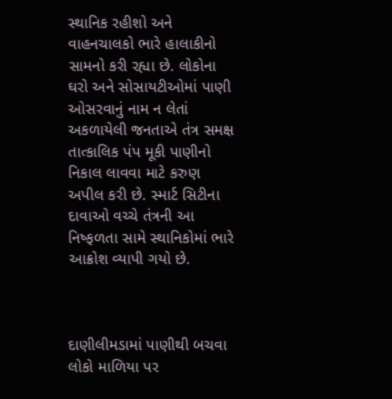સ્થાનિક રહીશો અને વાહનચાલકો ભારે હાલાકીનો સામનો કરી રહ્યા છે. લોકોના ઘરો અને સોસાયટીઓમાં પાણી ઓસરવાનું નામ ન લેતાં અકળાયેલી જનતાએ તંત્ર સમક્ષ તાત્કાલિક પંપ મૂકી પાણીનો નિકાલ લાવવા માટે કરુણ અપીલ કરી છે. સ્માર્ટ સિટીના દાવાઓ વચ્ચે તંત્રની આ નિષ્ફળતા સામે સ્થાનિકોમાં ભારે આક્રોશ વ્યાપી ગયો છે.



દાણીલીમડામાં પાણીથી બચવા લોકો માળિયા પર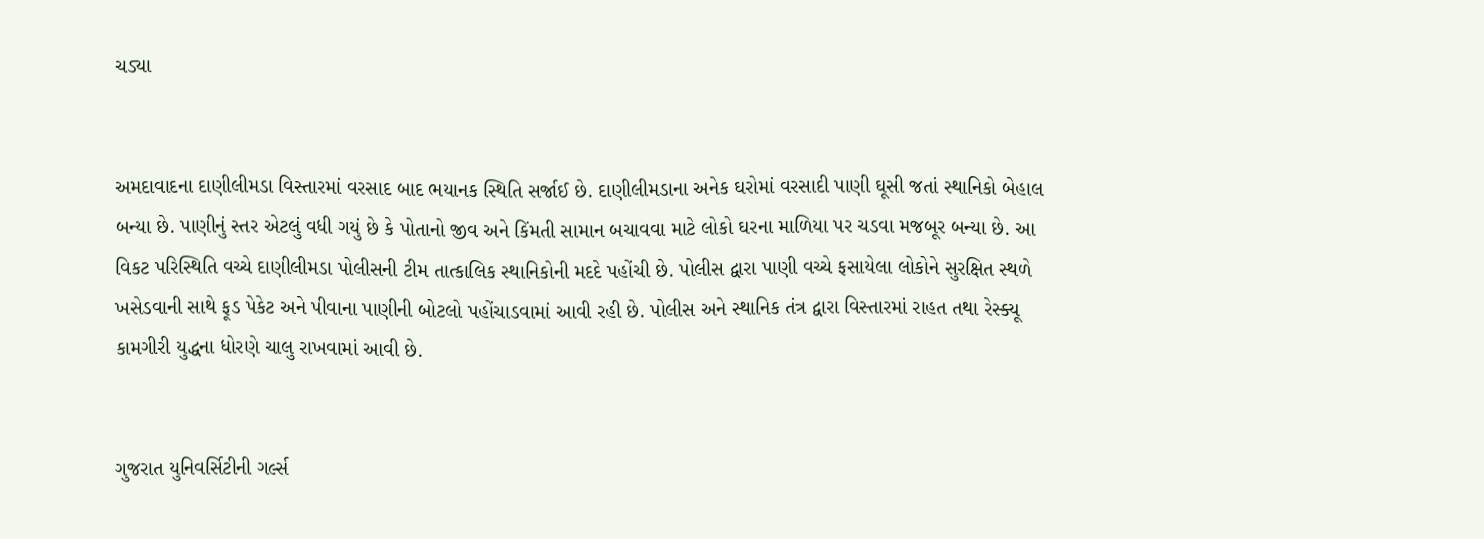ચડ્યા


અમદાવાદના દાણીલીમડા વિસ્તારમાં વરસાદ બાદ ભયાનક સ્થિતિ સર્જાઈ છે. દાણીલીમડાના અનેક ઘરોમાં વરસાદી પાણી ઘૂસી જતાં સ્થાનિકો બેહાલ બન્યા છે. પાણીનું સ્તર એટલું વધી ગયું છે કે પોતાનો જીવ અને કિંમતી સામાન બચાવવા માટે લોકો ઘરના માળિયા પર ચડવા મજબૂર બન્યા છે. આ વિકટ પરિસ્થિતિ વચ્ચે દાણીલીમડા પોલીસની ટીમ તાત્કાલિક સ્થાનિકોની મદદે પહોંચી છે. પોલીસ દ્વારા પાણી વચ્ચે ફસાયેલા લોકોને સુરક્ષિત સ્થળે ખસેડવાની સાથે ફૂડ પેકેટ અને પીવાના પાણીની બોટલો પહોંચાડવામાં આવી રહી છે. પોલીસ અને સ્થાનિક તંત્ર દ્વારા વિસ્તારમાં રાહત તથા રેસ્ક્યૂ કામગીરી યુદ્ધના ધોરણે ચાલુ રાખવામાં આવી છે.


ગુજરાત યુનિવર્સિટીની ગર્લ્સ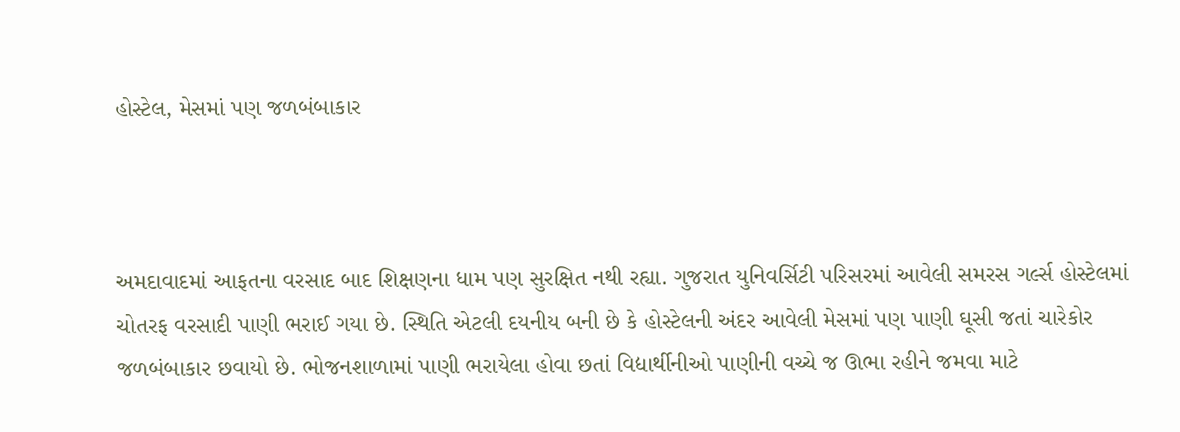હોસ્ટેલ, મેસમાં પણ જળબંબાકાર



અમદાવાદમાં આફતના વરસાદ બાદ શિક્ષણના ધામ પણ સુરક્ષિત નથી રહ્યા. ગુજરાત યુનિવર્સિટી પરિસરમાં આવેલી સમરસ ગર્લ્સ હોસ્ટેલમાં ચોતરફ વરસાદી પાણી ભરાઈ ગયા છે. સ્થિતિ એટલી દયનીય બની છે કે હોસ્ટેલની અંદર આવેલી મેસમાં પણ પાણી ઘૂસી જતાં ચારેકોર જળબંબાકાર છવાયો છે. ભોજનશાળામાં પાણી ભરાયેલા હોવા છતાં વિદ્યાર્થીનીઓ પાણીની વચ્ચે જ ઊભા રહીને જમવા માટે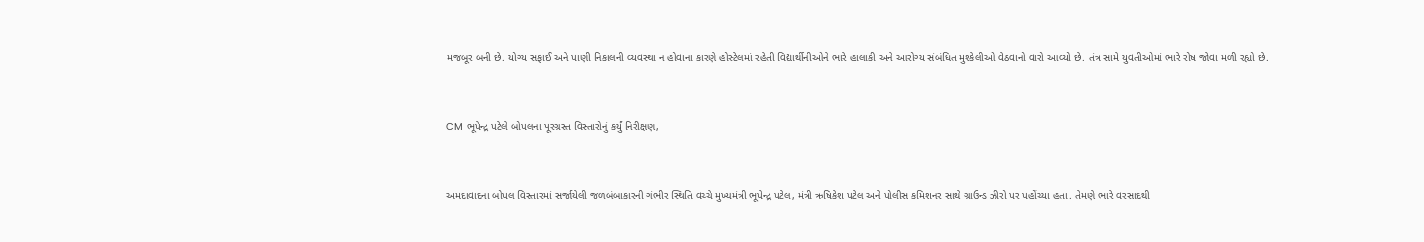મજબૂર બની છે. યોગ્ય સફાઈ અને પાણી નિકાલની વ્યવસ્થા ન હોવાના કારણે હોસ્ટેલમાં રહેતી વિદ્યાર્થીનીઓને ભારે હાલાકી અને આરોગ્ય સંબંધિત મુશ્કેલીઓ વેઠવાનો વારો આવ્યો છે. તંત્ર સામે યુવતીઓમાં ભારે રોષ જોવા મળી રહ્યો છે.


CM ભૂપેન્દ્ર પટેલે બોપલના પૂરગ્રસ્ત વિસ્તારોનું કર્યું નિરીક્ષણ,


અમદાવાદના બોપલ વિસ્તારમાં સર્જાયેલી જળબંબાકારની ગંભીર સ્થિતિ વચ્ચે મુખ્યમંત્રી ભૂપેન્દ્ર પટેલ, મંત્રી ઋષિકેશ પટેલ અને પોલીસ કમિશનર સાથે ગ્રાઉન્ડ ઝીરો પર પહોંચ્યા હતા. તેમણે ભારે વરસાદથી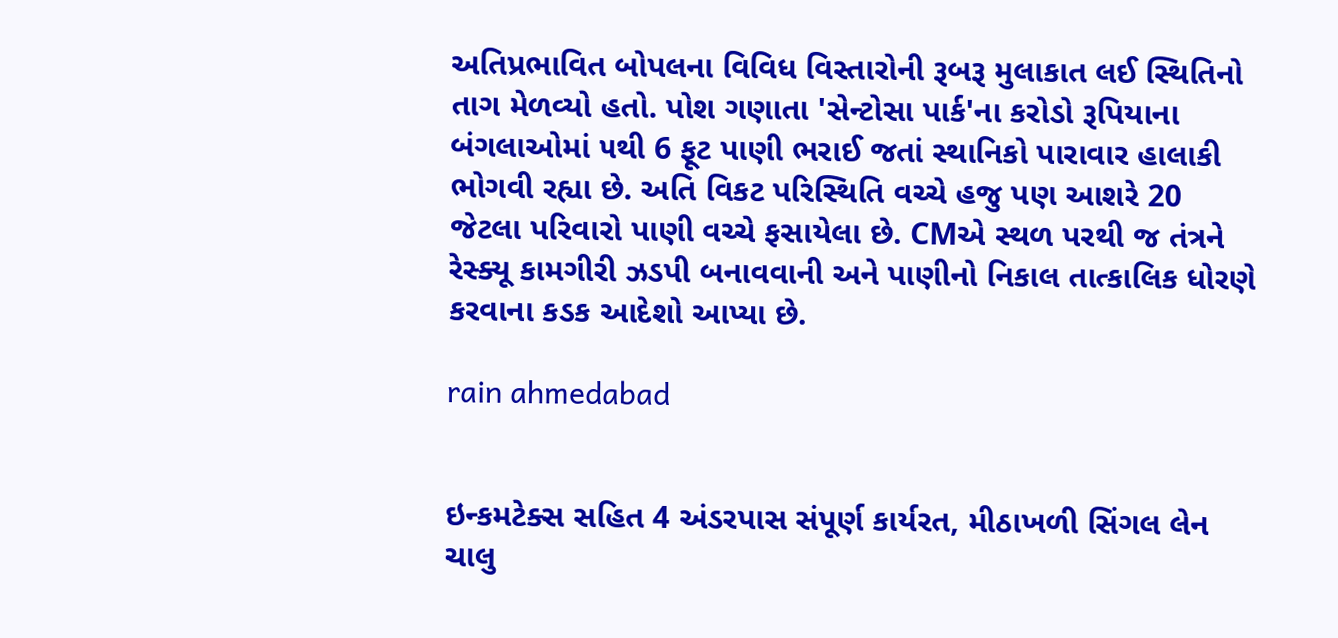અતિપ્રભાવિત બોપલના વિવિધ વિસ્તારોની રૂબરૂ મુલાકાત લઈ સ્થિતિનો તાગ મેળવ્યો હતો. પોશ ગણાતા 'સેન્ટોસા પાર્ક'ના કરોડો રૂપિયાના બંગલાઓમાં ૫થી 6 ફૂટ પાણી ભરાઈ જતાં સ્થાનિકો પારાવાર હાલાકી ભોગવી રહ્યા છે. અતિ વિકટ પરિસ્થિતિ વચ્ચે હજુ પણ આશરે 20 જેટલા પરિવારો પાણી વચ્ચે ફસાયેલા છે. CMએ સ્થળ પરથી જ તંત્રને રેસ્ક્યૂ કામગીરી ઝડપી બનાવવાની અને પાણીનો નિકાલ તાત્કાલિક ધોરણે કરવાના કડક આદેશો આપ્યા છે.

rain ahmedabad


ઇન્કમટેક્સ સહિત 4 અંડરપાસ સંપૂર્ણ કાર્યરત, મીઠાખળી સિંગલ લેન ચાલુ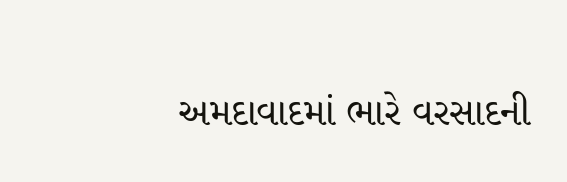અમદાવાદમાં ભારે વરસાદની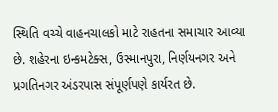સ્થિતિ વચ્ચે વાહનચાલકો માટે રાહતના સમાચાર આવ્યા છે. શહેરના ઇન્કમટેક્સ, ઉસ્માનપુરા, નિર્ણયનગર અને પ્રગતિનગર અંડરપાસ સંપૂર્ણપણે કાર્યરત છે.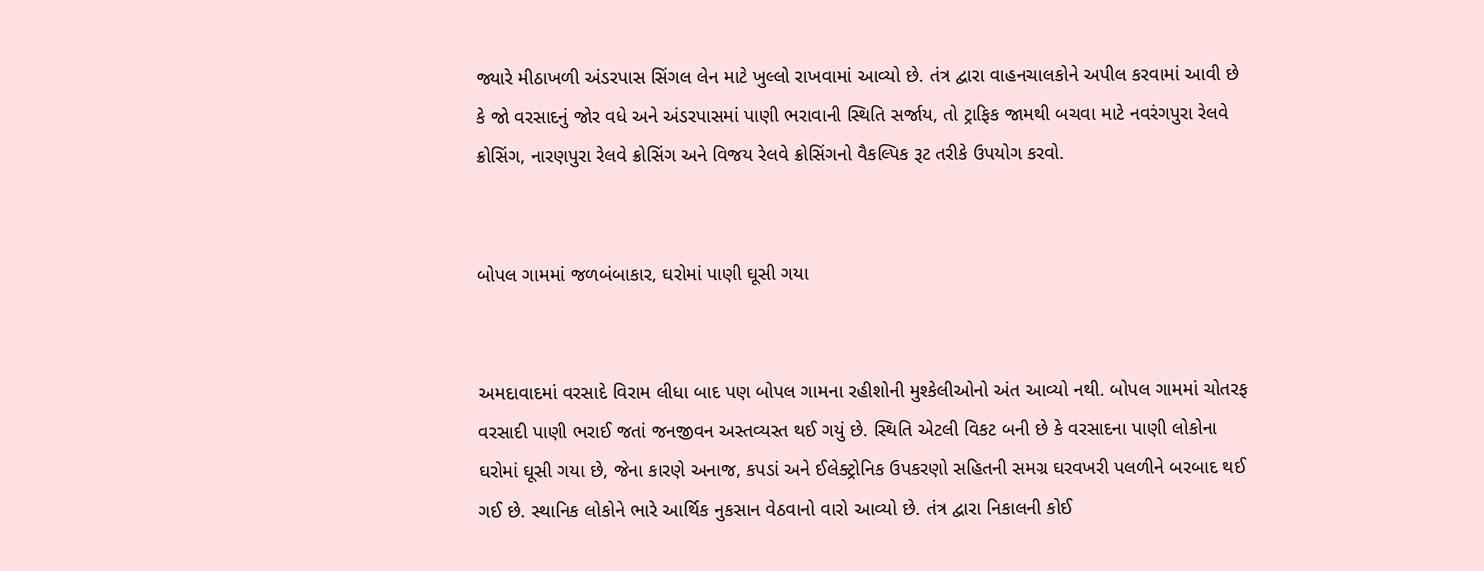જ્યારે મીઠાખળી અંડરપાસ સિંગલ લેન માટે ખુલ્લો રાખવામાં આવ્યો છે. તંત્ર દ્વારા વાહનચાલકોને અપીલ કરવામાં આવી છે કે જો વરસાદનું જોર વધે અને અંડરપાસમાં પાણી ભરાવાની સ્થિતિ સર્જાય, તો ટ્રાફિક જામથી બચવા માટે નવરંગપુરા રેલવે ક્રોસિંગ, નારણપુરા રેલવે ક્રોસિંગ અને વિજય રેલવે ક્રોસિંગનો વૈકલ્પિક રૂટ તરીકે ઉપયોગ કરવો.


બોપલ ગામમાં જળબંબાકાર, ઘરોમાં પાણી ઘૂસી ગયા


અમદાવાદમાં વરસાદે વિરામ લીધા બાદ પણ બોપલ ગામના રહીશોની મુશ્કેલીઓનો અંત આવ્યો નથી. બોપલ ગામમાં ચોતરફ વરસાદી પાણી ભરાઈ જતાં જનજીવન અસ્તવ્યસ્ત થઈ ગયું છે. સ્થિતિ એટલી વિકટ બની છે કે વરસાદના પાણી લોકોના ઘરોમાં ઘૂસી ગયા છે, જેના કારણે અનાજ, કપડાં અને ઈલેક્ટ્રોનિક ઉપકરણો સહિતની સમગ્ર ઘરવખરી પલળીને બરબાદ થઈ ગઈ છે. સ્થાનિક લોકોને ભારે આર્થિક નુકસાન વેઠવાનો વારો આવ્યો છે. તંત્ર દ્વારા નિકાલની કોઈ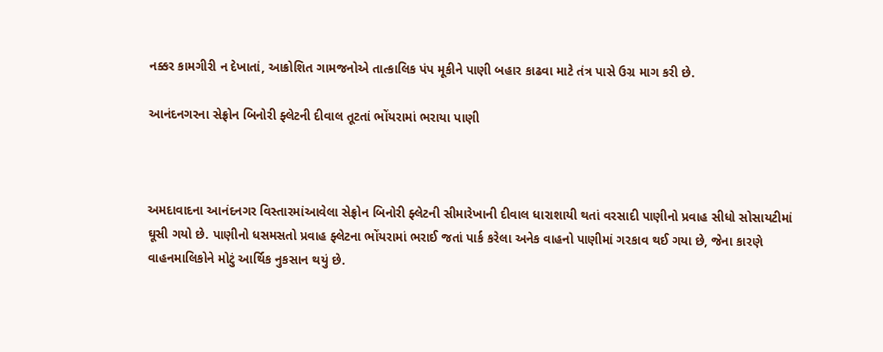નક્કર કામગીરી ન દેખાતાં, આક્રોશિત ગામજનોએ તાત્કાલિક પંપ મૂકીને પાણી બહાર કાઢવા માટે તંત્ર પાસે ઉગ્ર માગ કરી છે.

આનંદનગરના સેફ્રોન બિનોરી ફ્લેટની દીવાલ તૂટતાં ભોંયરામાં ભરાયા પાણી



અમદાવાદના આનંદનગર વિસ્તારમાંઆવેલા સેફ્રોન બિનોરી ફ્લેટની સીમારેખાની દીવાલ ધારાશાયી થતાં વરસાદી પાણીનો પ્રવાહ સીધો સોસાયટીમાં ઘૂસી ગયો છે. પાણીનો ધસમસતો પ્રવાહ ફ્લેટના ભોંયરામાં ભરાઈ જતાં પાર્ક કરેલા અનેક વાહનો પાણીમાં ગરકાવ થઈ ગયા છે, જેના કારણે વાહનમાલિકોને મોટું આર્થિક નુકસાન થયું છે.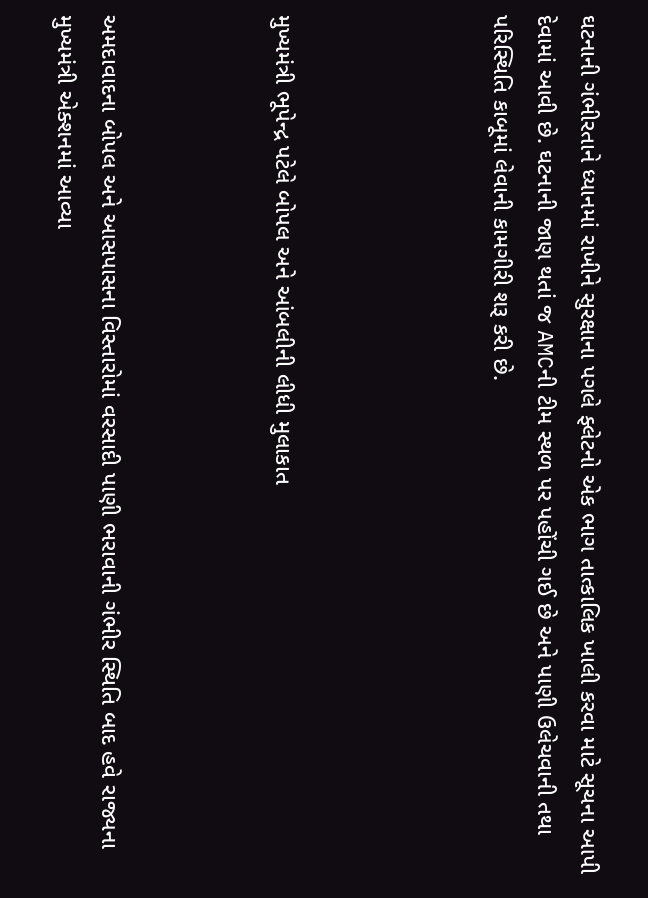ઘટનાની ગંભીરતાને ધ્યાનમાં રાખીને સુરક્ષાના પગલે ફ્લેટનો એક ભાગ તાત્કાલિક ખાલી કરવા માટે સૂચના આપી દેવામાં આવી છે. ઘટનાની જાણ થતાં જ AMCની ટીમ સ્થળ પર પહોંચી ગઈ છે અને પાણી ઉલેચવાની તથા પરિસ્થિતિ કાબૂમાં લેવાની કામગીરી શરૂ કરી છે.




મુખ્યમંત્રી ભૂપેન્દ્ર પટેલે બોપલ અને આંબલીની લીધી મુલાકાત



અમદાવાદના બોપલ અને આસપાસના વિસ્તારોમાં વરસાદી પાણી ભરાવાની ગંભીર સ્થિતિ બાદ હવે રાજ્યના મુખ્યમંત્રી એક્શનમાં આવ્યા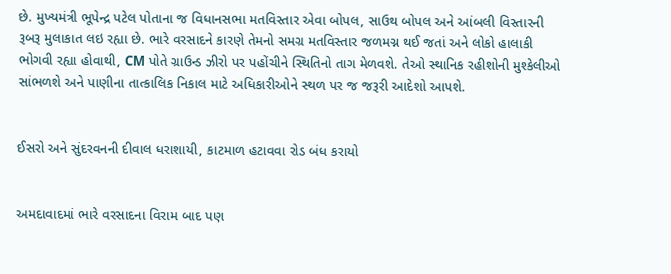છે. મુખ્યમંત્રી ભૂપેન્દ્ર પટેલ પોતાના જ વિધાનસભા મતવિસ્તાર એવા બોપલ, સાઉથ બોપલ અને આંબલી વિસ્તારની રૂબરૂ મુલાકાત લઇ રહ્યા છે. ભારે વરસાદને કારણે તેમનો સમગ્ર મતવિસ્તાર જળમગ્ન થઈ જતાં અને લોકો હાલાકી ભોગવી રહ્યા હોવાથી, CM પોતે ગ્રાઉન્ડ ઝીરો પર પહોંચીને સ્થિતિનો તાગ મેળવશે. તેઓ સ્થાનિક રહીશોની મુશ્કેલીઓ સાંભળશે અને પાણીના તાત્કાલિક નિકાલ માટે અધિકારીઓને સ્થળ પર જ જરૂરી આદેશો આપશે.


ઈસરો અને સુંદરવનની દીવાલ ધરાશાયી, કાટમાળ હટાવવા રોડ બંધ કરાયો


અમદાવાદમાં ભારે વરસાદના વિરામ બાદ પણ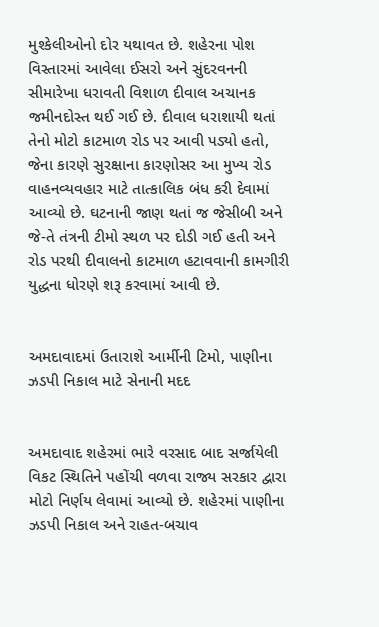મુશ્કેલીઓનો દોર યથાવત છે. શહેરના પોશ વિસ્તારમાં આવેલા ઈસરો અને સુંદરવનની સીમારેખા ધરાવતી વિશાળ દીવાલ અચાનક જમીનદોસ્ત થઈ ગઈ છે. દીવાલ ધરાશાયી થતાં તેનો મોટો કાટમાળ રોડ પર આવી પડ્યો હતો, જેના કારણે સુરક્ષાના કારણોસર આ મુખ્ય રોડ વાહનવ્યવહાર માટે તાત્કાલિક બંધ કરી દેવામાં આવ્યો છે. ઘટનાની જાણ થતાં જ જેસીબી અને જે-તે તંત્રની ટીમો સ્થળ પર દોડી ગઈ હતી અને રોડ પરથી દીવાલનો કાટમાળ હટાવવાની કામગીરી યુદ્ધના ધોરણે શરૂ કરવામાં આવી છે.


અમદાવાદમાં ઉતારાશે આર્મીની ટિમો, પાણીના ઝડપી નિકાલ માટે સેનાની મદદ


અમદાવાદ શહેરમાં ભારે વરસાદ બાદ સર્જાયેલી વિકટ સ્થિતિને પહોંચી વળવા રાજ્ય સરકાર દ્વારા મોટો નિર્ણય લેવામાં આવ્યો છે. શહેરમાં પાણીના ઝડપી નિકાલ અને રાહત-બચાવ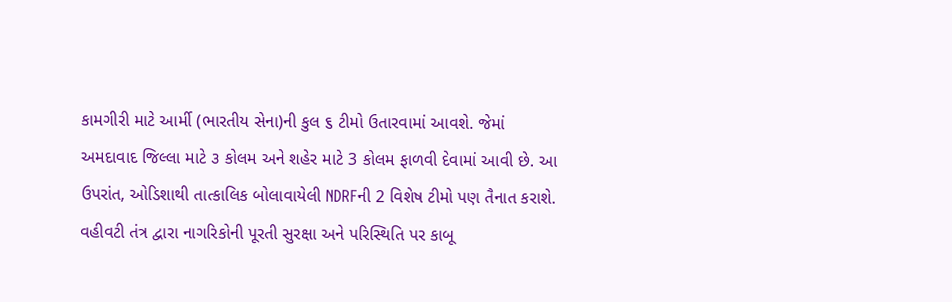કામગીરી માટે આર્મી (ભારતીય સેના)ની કુલ ૬ ટીમો ઉતારવામાં આવશે. જેમાં અમદાવાદ જિલ્લા માટે ૩ કોલમ અને શહેર માટે 3 કોલમ ફાળવી દેવામાં આવી છે. આ ઉપરાંત, ઓડિશાથી તાત્કાલિક બોલાવાયેલી NDRFની 2 વિશેષ ટીમો પણ તૈનાત કરાશે. વહીવટી તંત્ર દ્વારા નાગરિકોની પૂરતી સુરક્ષા અને પરિસ્થિતિ પર કાબૂ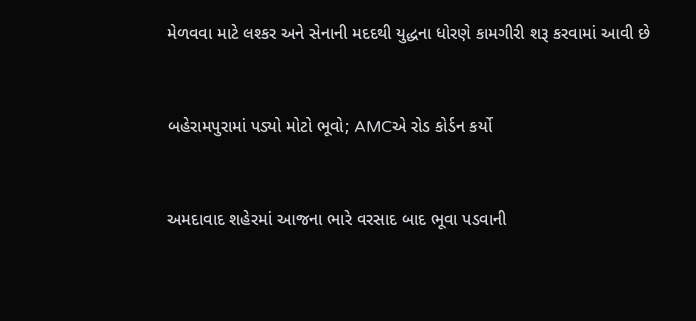મેળવવા માટે લશ્કર અને સેનાની મદદથી યુદ્ધના ધોરણે કામગીરી શરૂ કરવામાં આવી છે


બહેરામપુરામાં પડ્યો મોટો ભૂવો; AMCએ રોડ કોર્ડન કર્યો


અમદાવાદ શહેરમાં આજના ભારે વરસાદ બાદ ભૂવા પડવાની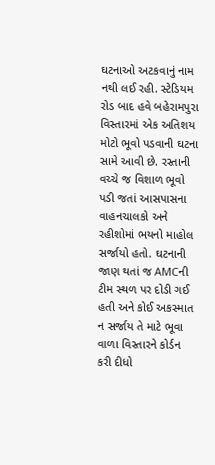ઘટનાઓ અટકવાનું નામ નથી લઈ રહી. સ્ટેડિયમ રોડ બાદ હવે બહેરામપુરા વિસ્તારમાં એક અતિશય મોટો ભૂવો પડવાની ઘટના સામે આવી છે. રસ્તાની વચ્ચે જ વિશાળ ભૂવો પડી જતાં આસપાસના વાહનચાલકો અને રહીશોમાં ભયનો માહોલ સર્જાયો હતો. ઘટનાની જાણ થતાં જ AMCની ટીમ સ્થળ પર દોડી ગઈ હતી અને કોઈ અકસ્માત ન સર્જાય તે માટે ભૂવા વાળા વિસ્તારને કોર્ડન કરી દીધો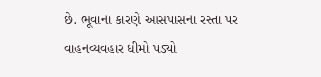છે. ભૂવાના કારણે આસપાસના રસ્તા પર વાહનવ્યવહાર ધીમો પડ્યો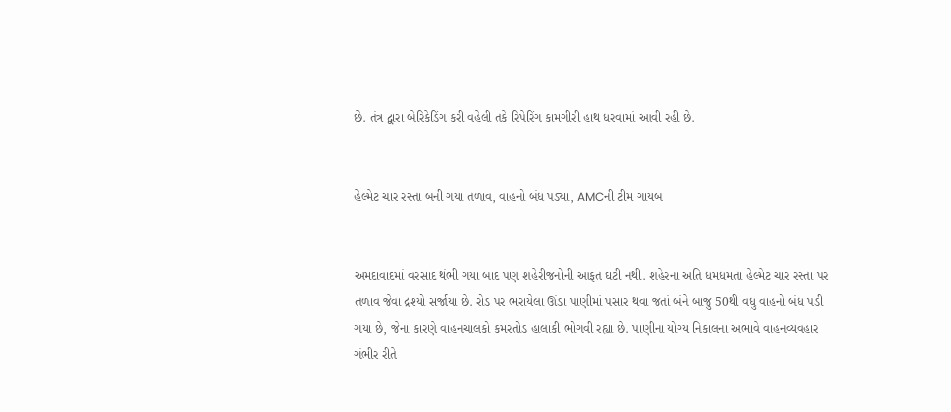છે. તંત્ર દ્વારા બેરિકેડિંગ કરી વહેલી તકે રિપેરિંગ કામગીરી હાથ ધરવામાં આવી રહી છે.


હેલ્મેટ ચાર રસ્તા બની ગયા તળાવ, વાહનો બંધ પડ્યા, AMCની ટીમ ગાયબ


અમદાવાદમાં વરસાદ થંભી ગયા બાદ પણ શહેરીજનોની આફત ઘટી નથી. શહેરના અતિ ધમધમતા હેલ્મેટ ચાર રસ્તા પર તળાવ જેવા દ્રશ્યો સર્જાયા છે. રોડ પર ભરાયેલા ઊંડા પાણીમાં પસાર થવા જતાં બંને બાજુ 50થી વધુ વાહનો બંધ પડી ગયા છે, જેના કારણે વાહનચાલકો કમરતોડ હાલાકી ભોગવી રહ્યા છે. પાણીના યોગ્ય નિકાલના અભાવે વાહનવ્યવહાર ગંભીર રીતે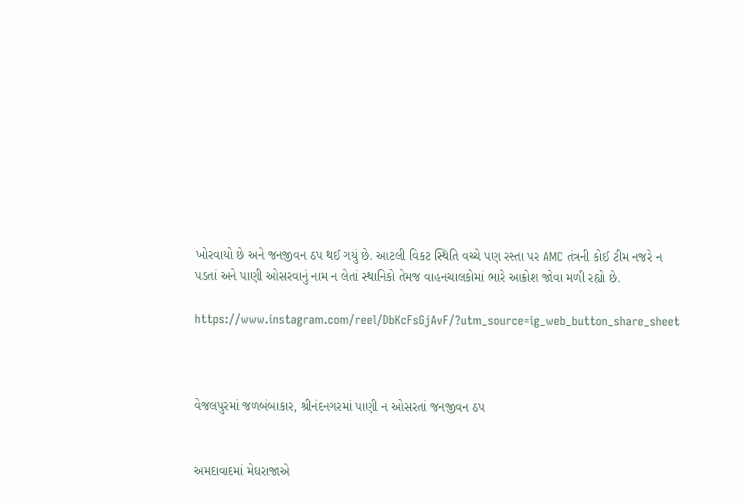ખોરવાયો છે અને જનજીવન ઠપ થઈ ગયું છે. આટલી વિકટ સ્થિતિ વચ્ચે પણ રસ્તા પર AMC તંત્રની કોઈ ટીમ નજરે ન પડતાં અને પાણી ઓસરવાનું નામ ન લેતાં સ્થાનિકો તેમજ વાહનચાલકોમાં ભારે આક્રોશ જોવા મળી રહ્યો છે.

https://www.instagram.com/reel/DbKcFsGjAvF/?utm_source=ig_web_button_share_sheet



વેજલપુરમાં જળબંબાકાર, શ્રીનંદનગરમાં પાણી ન ઓસરતાં જનજીવન ઠપ


અમદાવાદમાં મેઘરાજાએ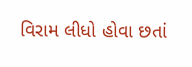વિરામ લીધો હોવા છતાં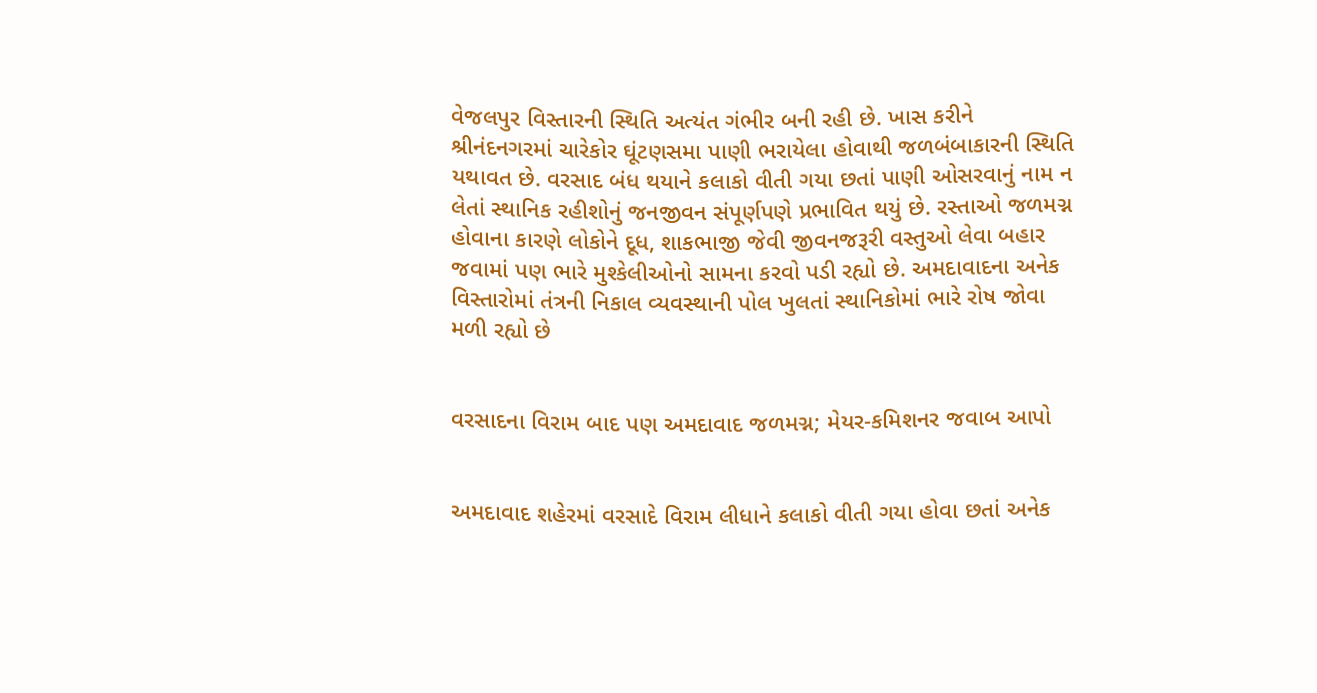વેજલપુર વિસ્તારની સ્થિતિ અત્યંત ગંભીર બની રહી છે. ખાસ કરીને શ્રીનંદનગરમાં ચારેકોર ઘૂંટણસમા પાણી ભરાયેલા હોવાથી જળબંબાકારની સ્થિતિ યથાવત છે. વરસાદ બંધ થયાને કલાકો વીતી ગયા છતાં પાણી ઓસરવાનું નામ ન લેતાં સ્થાનિક રહીશોનું જનજીવન સંપૂર્ણપણે પ્રભાવિત થયું છે. રસ્તાઓ જળમગ્ન હોવાના કારણે લોકોને દૂધ, શાકભાજી જેવી જીવનજરૂરી વસ્તુઓ લેવા બહાર જવામાં પણ ભારે મુશ્કેલીઓનો સામના કરવો પડી રહ્યો છે. અમદાવાદના અનેક વિસ્તારોમાં તંત્રની નિકાલ વ્યવસ્થાની પોલ ખુલતાં સ્થાનિકોમાં ભારે રોષ જોવા મળી રહ્યો છે


વરસાદના વિરામ બાદ પણ અમદાવાદ જળમગ્ન; મેયર-કમિશનર જવાબ આપો


અમદાવાદ શહેરમાં વરસાદે વિરામ લીધાને કલાકો વીતી ગયા હોવા છતાં અનેક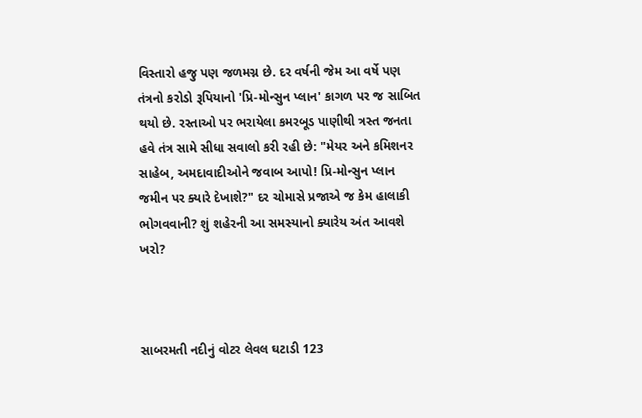વિસ્તારો હજુ પણ જળમગ્ન છે. દર વર્ષની જેમ આ વર્ષે પણ તંત્રનો કરોડો રૂપિયાનો 'પ્રિ-મોન્સુન પ્લાન' કાગળ પર જ સાબિત થયો છે. રસ્તાઓ પર ભરાયેલા કમરબૂડ પાણીથી ત્રસ્ત જનતા હવે તંત્ર સામે સીધા સવાલો કરી રહી છે: "મેયર અને કમિશનર સાહેબ, અમદાવાદીઓને જવાબ આપો! પ્રિ-મોન્સુન પ્લાન જમીન પર ક્યારે દેખાશે?" દર ચોમાસે પ્રજાએ જ કેમ હાલાકી ભોગવવાની? શું શહેરની આ સમસ્યાનો ક્યારેય અંત આવશે ખરો?



સાબરમતી નદીનું વોટર લેવલ ઘટાડી 123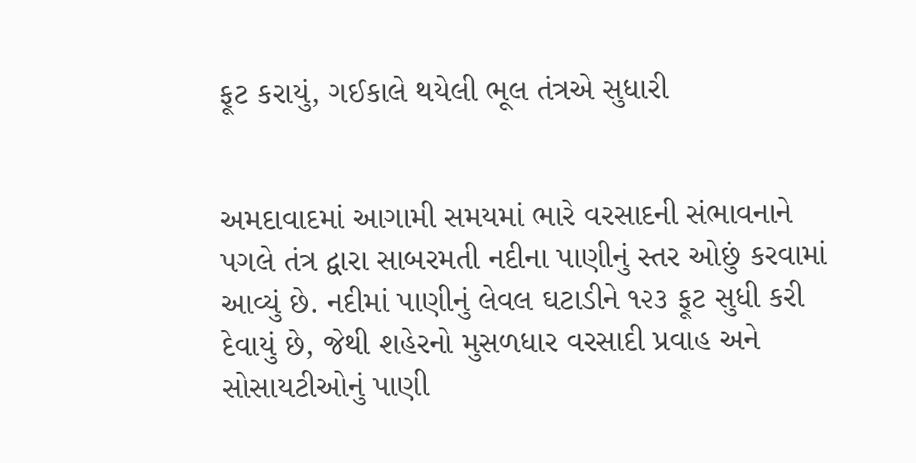ફૂટ કરાયું, ગઈકાલે થયેલી ભૂલ તંત્રએ સુધારી


અમદાવાદમાં આગામી સમયમાં ભારે વરસાદની સંભાવનાને પગલે તંત્ર દ્વારા સાબરમતી નદીના પાણીનું સ્તર ઓછું કરવામાં આવ્યું છે. નદીમાં પાણીનું લેવલ ઘટાડીને ૧૨૩ ફૂટ સુધી કરી દેવાયું છે, જેથી શહેરનો મુસળધાર વરસાદી પ્રવાહ અને સોસાયટીઓનું પાણી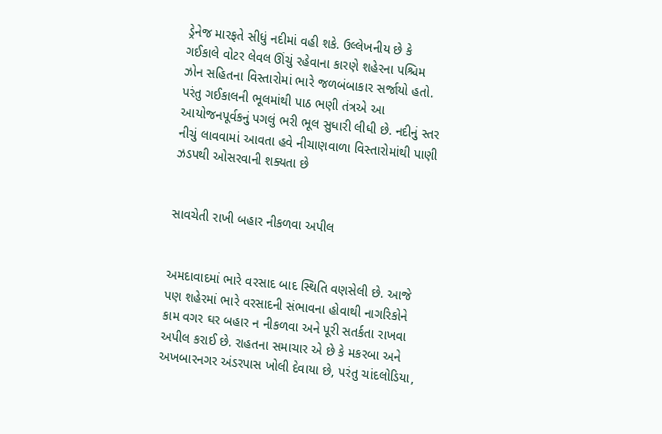ડ્રેનેજ મારફતે સીધું નદીમાં વહી શકે. ઉલ્લેખનીય છે કે ગઈકાલે વોટર લેવલ ઊંચું રહેવાના કારણે શહેરના પશ્ચિમ ઝોન સહિતના વિસ્તારોમાં ભારે જળબંબાકાર સર્જાયો હતો. પરંતુ ગઈકાલની ભૂલમાંથી પાઠ ભણી તંત્રએ આ આયોજનપૂર્વકનું પગલું ભરી ભૂલ સુધારી લીધી છે. નદીનું સ્તર નીચું લાવવામાં આવતા હવે નીચાણવાળા વિસ્તારોમાંથી પાણી ઝડપથી ઓસરવાની શક્યતા છે


સાવચેતી રાખી બહાર નીકળવા અપીલ


અમદાવાદમાં ભારે વરસાદ બાદ સ્થિતિ વણસેલી છે. આજે પણ શહેરમાં ભારે વરસાદની સંભાવના હોવાથી નાગરિકોને કામ વગર ઘર બહાર ન નીકળવા અને પૂરી સતર્કતા રાખવા અપીલ કરાઈ છે. રાહતના સમાચાર એ છે કે મકરબા અને અખબારનગર અંડરપાસ ખોલી દેવાયા છે, પરંતુ ચાંદલોડિયા,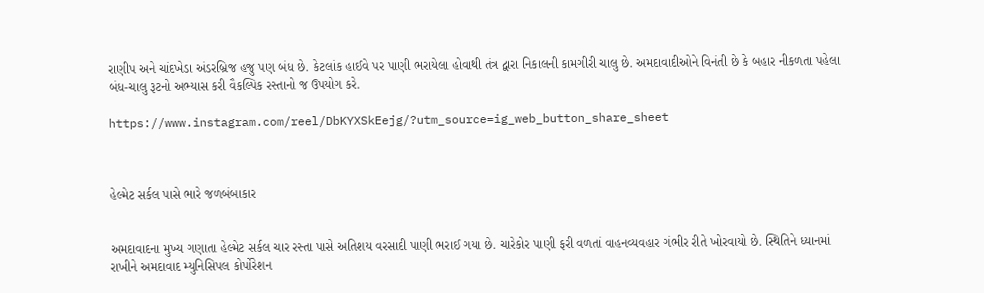રાણીપ અને ચાંદખેડા અંડરબ્રિજ હજુ પણ બંધ છે. કેટલાંક હાઈવે પર પાણી ભરાયેલા હોવાથી તંત્ર દ્વારા નિકાલની કામગીરી ચાલુ છે. અમદાવાદીઓને વિનંતી છે કે બહાર નીકળતા પહેલા બંધ-ચાલુ રૂટનો અભ્યાસ કરી વૈકલ્પિક રસ્તાનો જ ઉપયોગ કરે.

https://www.instagram.com/reel/DbKYXSkEejg/?utm_source=ig_web_button_share_sheet



હેલ્મેટ સર્કલ પાસે ભારે જળબંબાકાર


અમદાવાદના મુખ્ય ગણાતા હેલ્મેટ સર્કલ ચાર રસ્તા પાસે અતિશય વરસાદી પાણી ભરાઈ ગયા છે. ચારેકોર પાણી ફરી વળતાં વાહનવ્યવહાર ગંભીર રીતે ખોરવાયો છે. સ્થિતિને ધ્યાનમાં રાખીને અમદાવાદ મ્યુનિસિપલ કોર્પોરેશન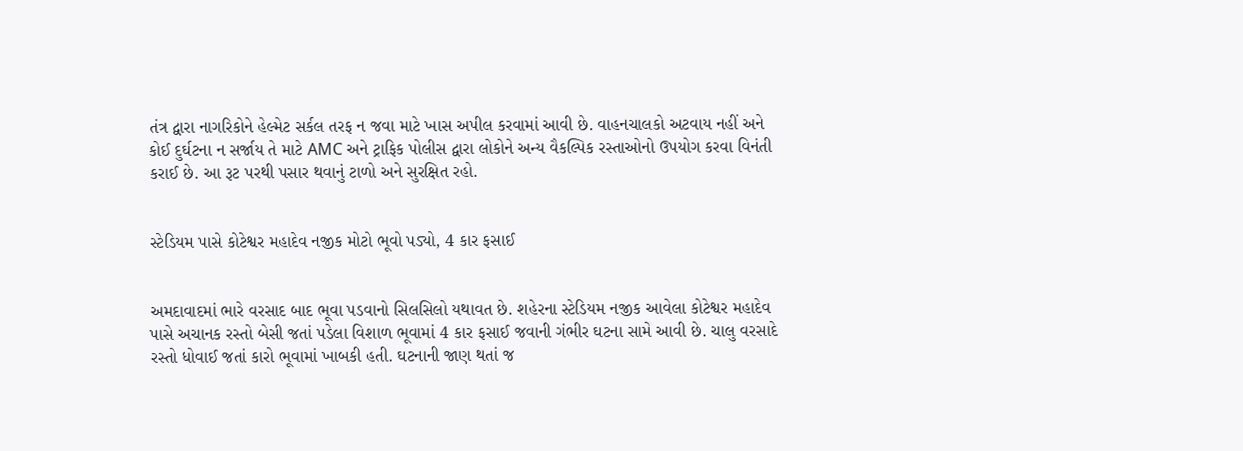તંત્ર દ્વારા નાગરિકોને હેલ્મેટ સર્કલ તરફ ન જવા માટે ખાસ અપીલ કરવામાં આવી છે. વાહનચાલકો અટવાય નહીં અને કોઈ દુર્ઘટના ન સર્જાય તે માટે AMC અને ટ્રાફિક પોલીસ દ્વારા લોકોને અન્ય વૈકલ્પિક રસ્તાઓનો ઉપયોગ કરવા વિનંતી કરાઈ છે. આ રૂટ પરથી પસાર થવાનું ટાળો અને સુરક્ષિત રહો.


સ્ટેડિયમ પાસે કોટેશ્વર મહાદેવ નજીક મોટો ભૂવો પડ્યો, 4 કાર ફસાઈ


અમદાવાદમાં ભારે વરસાદ બાદ ભૂવા પડવાનો સિલસિલો યથાવત છે. શહેરના સ્ટેડિયમ નજીક આવેલા કોટેશ્વર મહાદેવ પાસે અચાનક રસ્તો બેસી જતાં પડેલા વિશાળ ભૂવામાં 4 કાર ફસાઈ જવાની ગંભીર ઘટના સામે આવી છે. ચાલુ વરસાદે રસ્તો ધોવાઈ જતાં કારો ભૂવામાં ખાબકી હતી. ઘટનાની જાણ થતાં જ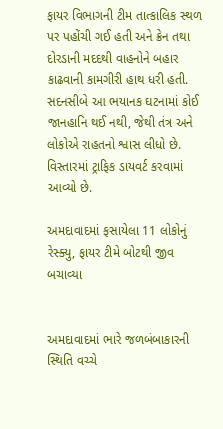ફાયર વિભાગની ટીમ તાત્કાલિક સ્થળ પર પહોંચી ગઈ હતી અને ક્રેન તથા દોરડાની મદદથી વાહનોને બહાર કાઢવાની કામગીરી હાથ ધરી હતી. સદનસીબે આ ભયાનક ઘટનામાં કોઈ જાનહાનિ થઈ નથી, જેથી તંત્ર અને લોકોએ રાહતનો શ્વાસ લીધો છે. વિસ્તારમાં ટ્રાફિક ડાયવર્ટ કરવામાં આવ્યો છે.

અમદાવાદમાં ફસાયેલા 11 લોકોનું રેસ્ક્યુ, ફાયર ટીમે બોટથી જીવ બચાવ્યા


અમદાવાદમાં ભારે જળબંબાકારની સ્થિતિ વચ્ચે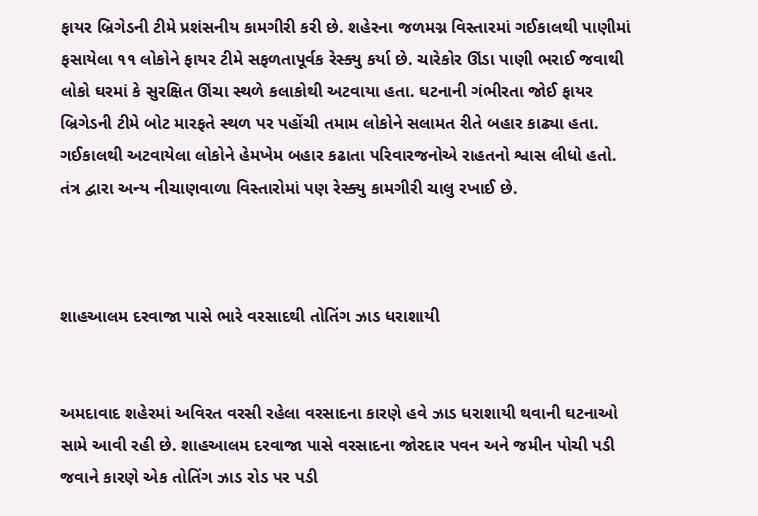ફાયર બ્રિગેડની ટીમે પ્રશંસનીય કામગીરી કરી છે. શહેરના જળમગ્ન વિસ્તારમાં ગઈકાલથી પાણીમાં ફસાયેલા ૧૧ લોકોને ફાયર ટીમે સફળતાપૂર્વક રેસ્ક્યુ કર્યા છે. ચારેકોર ઊંડા પાણી ભરાઈ જવાથી લોકો ઘરમાં કે સુરક્ષિત ઊંચા સ્થળે કલાકોથી અટવાયા હતા. ઘટનાની ગંભીરતા જોઈ ફાયર બ્રિગેડની ટીમે બોટ મારફતે સ્થળ પર પહોંચી તમામ લોકોને સલામત રીતે બહાર કાઢ્યા હતા. ગઈકાલથી અટવાયેલા લોકોને હેમખેમ બહાર કઢાતા પરિવારજનોએ રાહતનો શ્વાસ લીધો હતો. તંત્ર દ્વારા અન્ય નીચાણવાળા વિસ્તારોમાં પણ રેસ્ક્યુ કામગીરી ચાલુ રખાઈ છે.



શાહઆલમ દરવાજા પાસે ભારે વરસાદથી તોતિંગ ઝાડ ધરાશાયી


અમદાવાદ શહેરમાં અવિરત વરસી રહેલા વરસાદના કારણે હવે ઝાડ ધરાશાયી થવાની ઘટનાઓ સામે આવી રહી છે. શાહઆલમ દરવાજા પાસે વરસાદના જોરદાર પવન અને જમીન પોચી પડી જવાને કારણે એક તોતિંગ ઝાડ રોડ પર પડી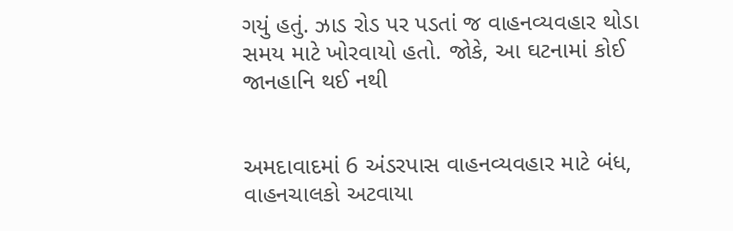ગયું હતું. ઝાડ રોડ પર પડતાં જ વાહનવ્યવહાર થોડા સમય માટે ખોરવાયો હતો. જોકે, આ ઘટનામાં કોઈ જાનહાનિ થઈ નથી


અમદાવાદમાં 6 અંડરપાસ વાહનવ્યવહાર માટે બંધ, વાહનચાલકો અટવાયા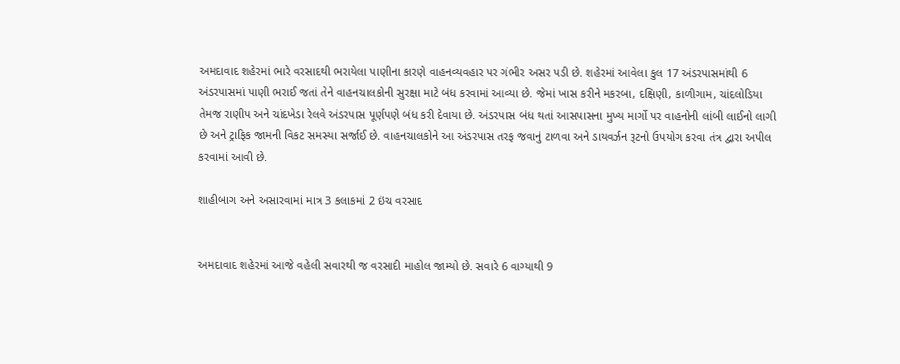અમદાવાદ શહેરમાં ભારે વરસાદથી ભરાયેલા પાણીના કારણે વાહનવ્યવહાર પર ગંભીર અસર પડી છે. શહેરમાં આવેલા કુલ 17 અંડરપાસમાંથી 6 અંડરપાસમાં પાણી ભરાઈ જતાં તેને વાહનચાલકોની સુરક્ષા માટે બંધ કરવામાં આવ્યા છે. જેમાં ખાસ કરીને મકરબા, દક્ષિણી, કાળીગામ, ચાંદલોડિયા તેમજ રાણીપ અને ચાંદખેડા રેલવે અંડરપાસ પૂર્ણપણે બંધ કરી દેવાયા છે. અંડરપાસ બંધ થતાં આસપાસના મુખ્ય માર્ગો પર વાહનોની લાંબી લાઈનો લાગી છે અને ટ્રાફિક જામની વિકટ સમસ્યા સર્જાઈ છે. વાહનચાલકોને આ અંડરપાસ તરફ જવાનું ટાળવા અને ડાયવર્ઝન રૂટનો ઉપયોગ કરવા તંત્ર દ્વારા અપીલ કરવામાં આવી છે.

શાહીબાગ અને અસારવામાં માત્ર 3 કલાકમાં 2 ઇંચ વરસાદ


અમદાવાદ શહેરમાં આજે વહેલી સવારથી જ વરસાદી માહોલ જામ્યો છે. સવારે 6 વાગ્યાથી 9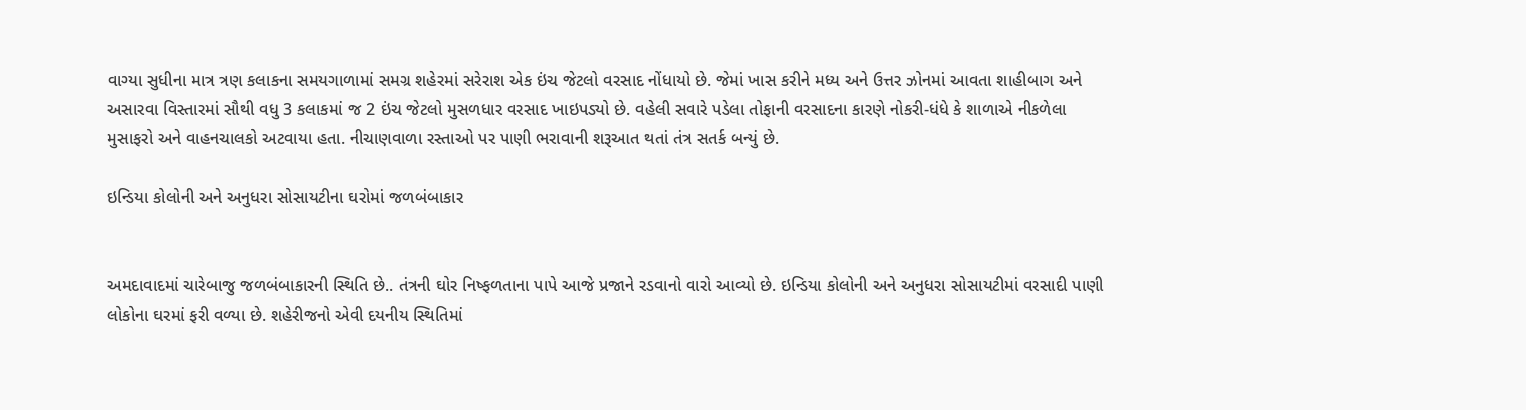વાગ્યા સુધીના માત્ર ત્રણ કલાકના સમયગાળામાં સમગ્ર શહેરમાં સરેરાશ એક ઇંચ જેટલો વરસાદ નોંધાયો છે. જેમાં ખાસ કરીને મધ્ય અને ઉત્તર ઝોનમાં આવતા શાહીબાગ અને અસારવા વિસ્તારમાં સૌથી વધુ 3 કલાકમાં જ 2 ઇંચ જેટલો મુસળધાર વરસાદ ખાઇપડ્યો છે. વહેલી સવારે પડેલા તોફાની વરસાદના કારણે નોકરી-ધંધે કે શાળાએ નીકળેલા મુસાફરો અને વાહનચાલકો અટવાયા હતા. નીચાણવાળા રસ્તાઓ પર પાણી ભરાવાની શરૂઆત થતાં તંત્ર સતર્ક બન્યું છે.

ઇન્ડિયા કોલોની અને અનુધરા સોસાયટીના ઘરોમાં જળબંબાકાર


અમદાવાદમાં ચારેબાજુ જળબંબાકારની સ્થિતિ છે.. તંત્રની ઘોર નિષ્ફળતાના પાપે આજે પ્રજાને રડવાનો વારો આવ્યો છે. ઇન્ડિયા કોલોની અને અનુધરા સોસાયટીમાં વરસાદી પાણી લોકોના ઘરમાં ફરી વળ્યા છે. શહેરીજનો એવી દયનીય સ્થિતિમાં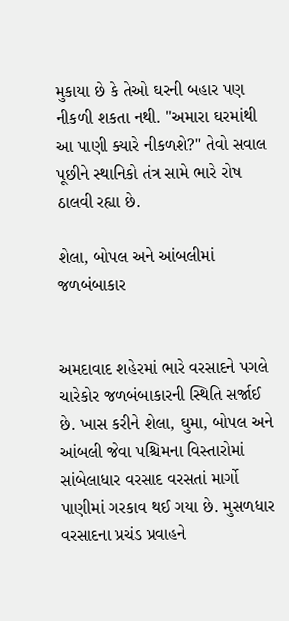મુકાયા છે કે તેઓ ઘરની બહાર પણ નીકળી શકતા નથી. "અમારા ઘરમાંથી આ પાણી ક્યારે નીકળશે?" તેવો સવાલ પૂછીને સ્થાનિકો તંત્ર સામે ભારે રોષ ઠાલવી રહ્યા છે.

શેલા, બોપલ અને આંબલીમાં જળબંબાકાર


અમદાવાદ શહેરમાં ભારે વરસાદને પગલે ચારેકોર જળબંબાકારની સ્થિતિ સર્જાઈ છે. ખાસ કરીને શેલા, ઘુમા, બોપલ અને આંબલી જેવા પશ્ચિમના વિસ્તારોમાં સાંબેલાધાર વરસાદ વરસતાં માર્ગો પાણીમાં ગરકાવ થઈ ગયા છે. મુસળધાર વરસાદના પ્રચંડ પ્રવાહને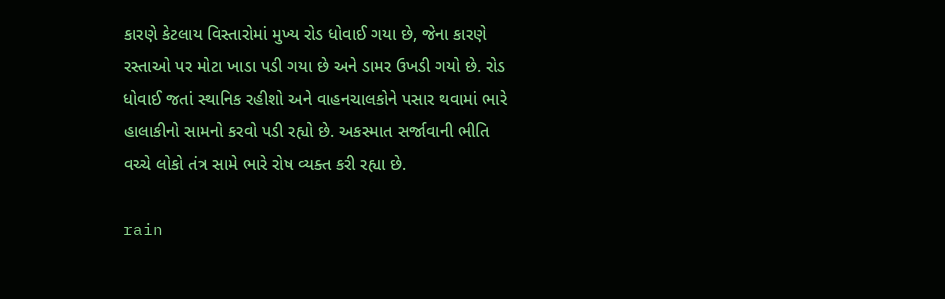કારણે કેટલાય વિસ્તારોમાં મુખ્ય રોડ ધોવાઈ ગયા છે, જેના કારણે રસ્તાઓ પર મોટા ખાડા પડી ગયા છે અને ડામર ઉખડી ગયો છે. રોડ ધોવાઈ જતાં સ્થાનિક રહીશો અને વાહનચાલકોને પસાર થવામાં ભારે હાલાકીનો સામનો કરવો પડી રહ્યો છે. અકસ્માત સર્જાવાની ભીતિ વચ્ચે લોકો તંત્ર સામે ભારે રોષ વ્યક્ત કરી રહ્યા છે.

rain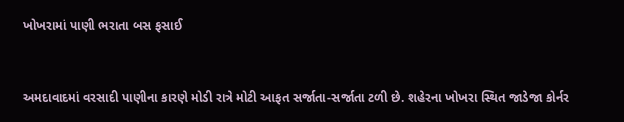ખોખરામાં પાણી ભરાતા બસ ફસાઈ


અમદાવાદમાં વરસાદી પાણીના કારણે મોડી રાત્રે મોટી આફત સર્જાતા-સર્જાતા ટળી છે. શહેરના ખોખરા સ્થિત જાડેજા કોર્નર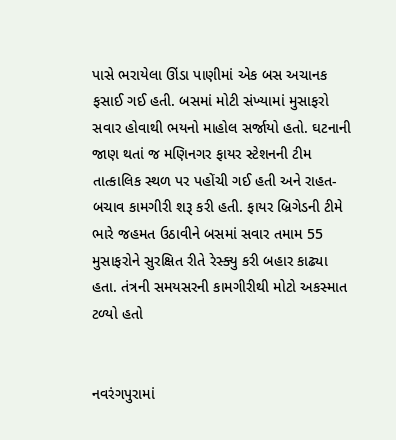પાસે ભરાયેલા ઊંડા પાણીમાં એક બસ અચાનક ફસાઈ ગઈ હતી. બસમાં મોટી સંખ્યામાં મુસાફરો સવાર હોવાથી ભયનો માહોલ સર્જાયો હતો. ઘટનાની જાણ થતાં જ મણિનગર ફાયર સ્ટેશનની ટીમ તાત્કાલિક સ્થળ પર પહોંચી ગઈ હતી અને રાહત-બચાવ કામગીરી શરૂ કરી હતી. ફાયર બ્રિગેડની ટીમે ભારે જહમત ઉઠાવીને બસમાં સવાર તમામ 55 મુસાફરોને સુરક્ષિત રીતે રેસ્ક્યુ કરી બહાર કાઢ્યા હતા. તંત્રની સમયસરની કામગીરીથી મોટો અકસ્માત ટળ્યો હતો


નવરંગપુરામાં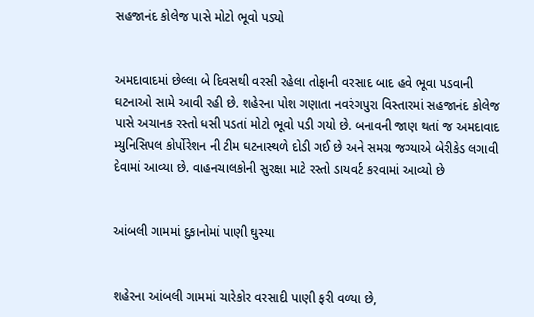સહજાનંદ કોલેજ પાસે મોટો ભૂવો પડ્યો


અમદાવાદમાં છેલ્લા બે દિવસથી વરસી રહેલા તોફાની વરસાદ બાદ હવે ભૂવા પડવાની ઘટનાઓ સામે આવી રહી છે. શહેરના પોશ ગણાતા નવરંગપુરા વિસ્તારમાં સહજાનંદ કોલેજ પાસે અચાનક રસ્તો ધસી પડતાં મોટો ભૂવો પડી ગયો છે. બનાવની જાણ થતાં જ અમદાવાદ મ્યુનિસિપલ કોર્પોરેશન ની ટીમ ઘટનાસ્થળે દોડી ગઈ છે અને સમગ્ર જગ્યાએ બેરીકેડ લગાવી દેવામાં આવ્યા છે. વાહનચાલકોની સુરક્ષા માટે રસ્તો ડાયવર્ટ કરવામાં આવ્યો છે


આંબલી ગામમાં દુકાનોમાં પાણી ઘુસ્યા


શહેરના આંબલી ગામમાં ચારેકોર વરસાદી પાણી ફરી વળ્યા છે,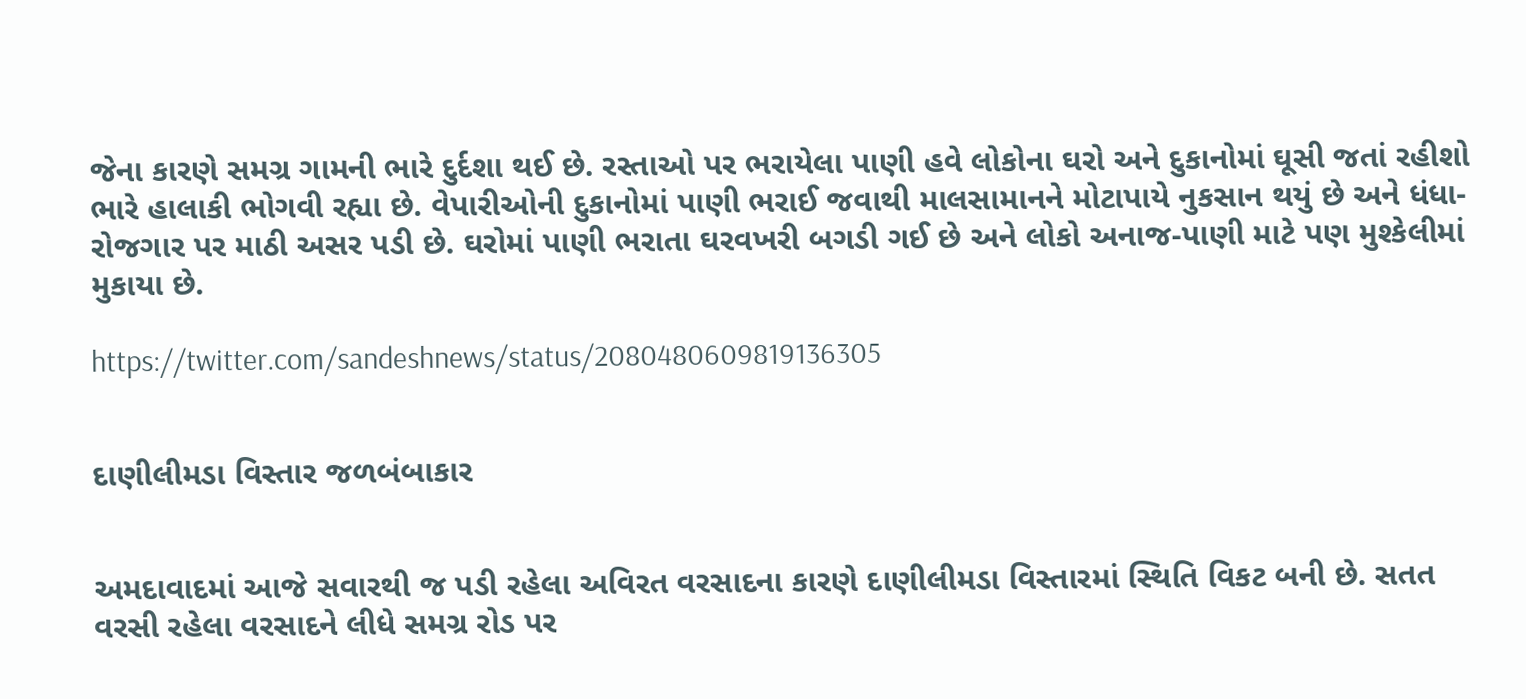જેના કારણે સમગ્ર ગામની ભારે દુર્દશા થઈ છે. રસ્તાઓ પર ભરાયેલા પાણી હવે લોકોના ઘરો અને દુકાનોમાં ઘૂસી જતાં રહીશો ભારે હાલાકી ભોગવી રહ્યા છે. વેપારીઓની દુકાનોમાં પાણી ભરાઈ જવાથી માલસામાનને મોટાપાયે નુકસાન થયું છે અને ધંધા-રોજગાર પર માઠી અસર પડી છે. ઘરોમાં પાણી ભરાતા ઘરવખરી બગડી ગઈ છે અને લોકો અનાજ-પાણી માટે પણ મુશ્કેલીમાં મુકાયા છે.

https://twitter.com/sandeshnews/status/2080480609819136305


દાણીલીમડા વિસ્તાર જળબંબાકાર


અમદાવાદમાં આજે સવારથી જ પડી રહેલા અવિરત વરસાદના કારણે દાણીલીમડા વિસ્તારમાં સ્થિતિ વિકટ બની છે. સતત વરસી રહેલા વરસાદને લીધે સમગ્ર રોડ પર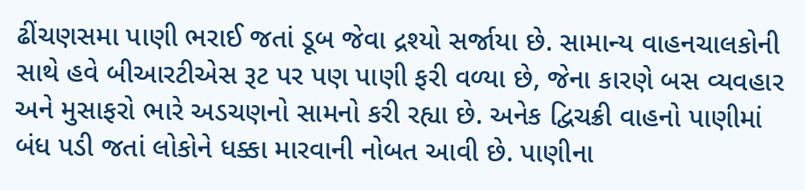ઢીંચણસમા પાણી ભરાઈ જતાં ડૂબ જેવા દ્રશ્યો સર્જાયા છે. સામાન્ય વાહનચાલકોની સાથે હવે બીઆરટીએસ રૂટ પર પણ પાણી ફરી વળ્યા છે, જેના કારણે બસ વ્યવહાર અને મુસાફરો ભારે અડચણનો સામનો કરી રહ્યા છે. અનેક દ્વિચક્રી વાહનો પાણીમાં બંધ પડી જતાં લોકોને ધક્કા મારવાની નોબત આવી છે. પાણીના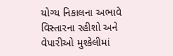યોગ્ય નિકાલના અભાવે વિસ્તારના રહીશો અને વેપારીઓ મુશ્કેલીમાં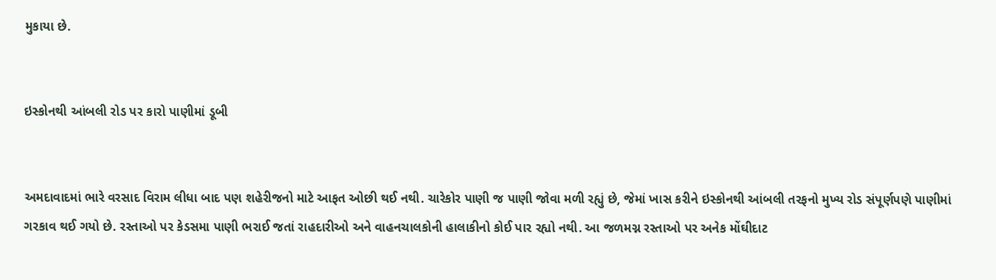મુકાયા છે.


ઇસ્કોનથી આંબલી રોડ પર કારો પાણીમાં ડૂબી


અમદાવાદમાં ભારે વરસાદ વિરામ લીધા બાદ પણ શહેરીજનો માટે આફત ઓછી થઈ નથી. ચારેકોર પાણી જ પાણી જોવા મળી રહ્યું છે, જેમાં ખાસ કરીને ઇસ્કોનથી આંબલી તરફનો મુખ્ય રોડ સંપૂર્ણપણે પાણીમાં ગરકાવ થઈ ગયો છે. રસ્તાઓ પર કેડસમા પાણી ભરાઈ જતાં રાહદારીઓ અને વાહનચાલકોની હાલાકીનો કોઈ પાર રહ્યો નથી. આ જળમગ્ન રસ્તાઓ પર અનેક મોંઘીદાટ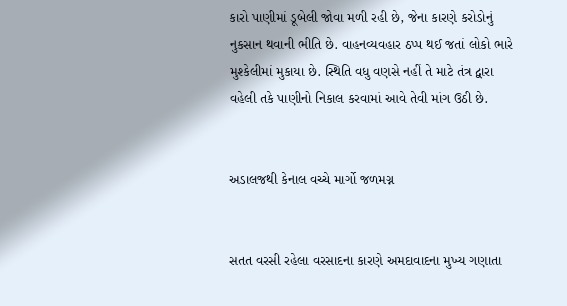કારો પાણીમાં ડૂબેલી જોવા મળી રહી છે, જેના કારણે કરોડોનું નુકસાન થવાની ભીતિ છે. વાહનવ્યવહાર ઠપ્પ થઈ જતાં લોકો ભારે મુશ્કેલીમાં મુકાયા છે. સ્થિતિ વધુ વણસે નહીં તે માટે તંત્ર દ્વારા વહેલી તકે પાણીનો નિકાલ કરવામાં આવે તેવી માંગ ઉઠી છે.


અડાલજથી કેનાલ વચ્ચે માર્ગો જળમગ્ન


સતત વરસી રહેલા વરસાદના કારણે અમદાવાદના મુખ્ય ગણાતા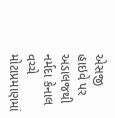એસજી હાઇવે પર અડાલજથી નર્મદા કેનાલ વચ્ચે મોટાપ્રમાણમાં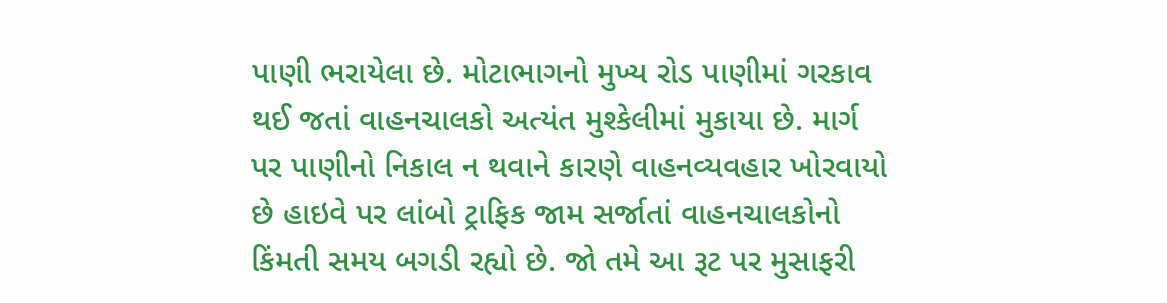પાણી ભરાયેલા છે. મોટાભાગનો મુખ્ય રોડ પાણીમાં ગરકાવ થઈ જતાં વાહનચાલકો અત્યંત મુશ્કેલીમાં મુકાયા છે. માર્ગ પર પાણીનો નિકાલ ન થવાને કારણે વાહનવ્યવહાર ખોરવાયો છે હાઇવે પર લાંબો ટ્રાફિક જામ સર્જાતાં વાહનચાલકોનો કિંમતી સમય બગડી રહ્યો છે. જો તમે આ રૂટ પર મુસાફરી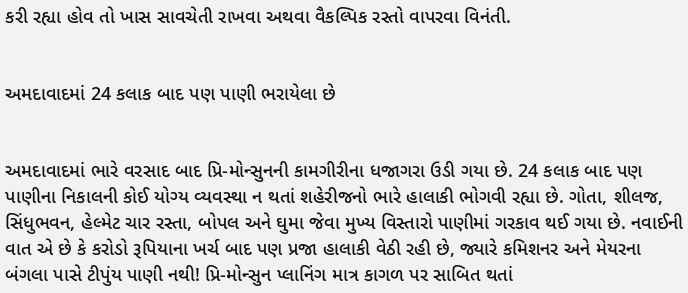કરી રહ્યા હોવ તો ખાસ સાવચેતી રાખવા અથવા વૈકલ્પિક રસ્તો વાપરવા વિનંતી.


અમદાવાદમાં 24 કલાક બાદ પણ પાણી ભરાયેલા છે


અમદાવાદમાં ભારે વરસાદ બાદ પ્રિ-મોન્સુનની કામગીરીના ધજાગરા ઉડી ગયા છે. 24 કલાક બાદ પણ પાણીના નિકાલની કોઈ યોગ્ય વ્યવસ્થા ન થતાં શહેરીજનો ભારે હાલાકી ભોગવી રહ્યા છે. ગોતા, શીલજ, સિંધુભવન, હેલ્મેટ ચાર રસ્તા, બોપલ અને ઘુમા જેવા મુખ્ય વિસ્તારો પાણીમાં ગરકાવ થઈ ગયા છે. નવાઈની વાત એ છે કે કરોડો રૂપિયાના ખર્ચ બાદ પણ પ્રજા હાલાકી વેઠી રહી છે, જ્યારે કમિશનર અને મેયરના બંગલા પાસે ટીપુંય પાણી નથી! પ્રિ-મોન્સુન પ્લાનિંગ માત્ર કાગળ પર સાબિત થતાં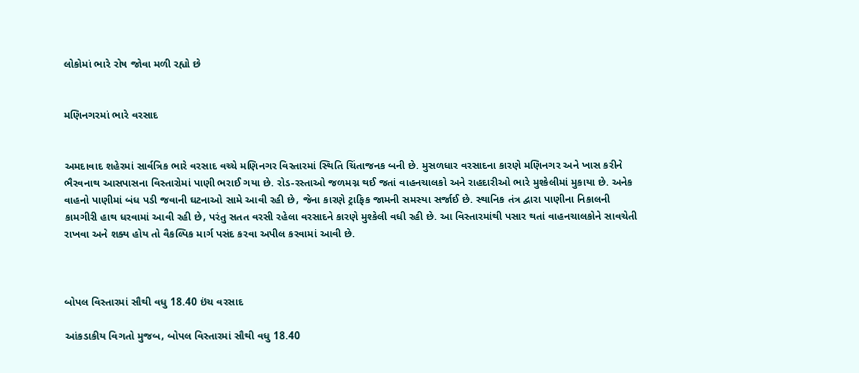લોકોમાં ભારે રોષ જોવા મળી રહ્યો છે


મણિનગરમાં ભારે વરસાદ


અમદાવાદ શહેરમાં સાર્વત્રિક ભારે વરસાદ વચ્ચે મણિનગર વિસ્તારમાં સ્થિતિ ચિંતાજનક બની છે. મુસળધાર વરસાદના કારણે મણિનગર અને ખાસ કરીને ભૈરવનાથ આસપાસના વિસ્તારોમાં પાણી ભરાઈ ગયા છે. રોડ-રસ્તાઓ જળમગ્ન થઈ જતાં વાહનચાલકો અને રાહદારીઓ ભારે મુશ્કેલીમાં મુકાયા છે. અનેક વાહનો પાણીમાં બંધ પડી જવાની ઘટનાઓ સામે આવી રહી છે, જેના કારણે ટ્રાફિક જામની સમસ્યા સર્જાઈ છે. સ્થાનિક તંત્ર દ્વારા પાણીના નિકાલની કામગીરી હાથ ધરવામાં આવી રહી છે, પરંતુ સતત વરસી રહેલા વરસાદને કારણે મુશ્કેલી વધી રહી છે. આ વિસ્તારમાંથી પસાર થતાં વાહનચાલકોને સાવચેતી રાખવા અને શક્ય હોય તો વૈકલ્પિક માર્ગ પસંદ કરવા અપીલ કરવામાં આવી છે.



બોપલ વિસ્તારમાં સૌથી વધુ 18.40 ઇંચ વરસાદ

આંકડાકીય વિગતો મુજબ, બોપલ વિસ્તારમાં સૌથી વધુ 18.40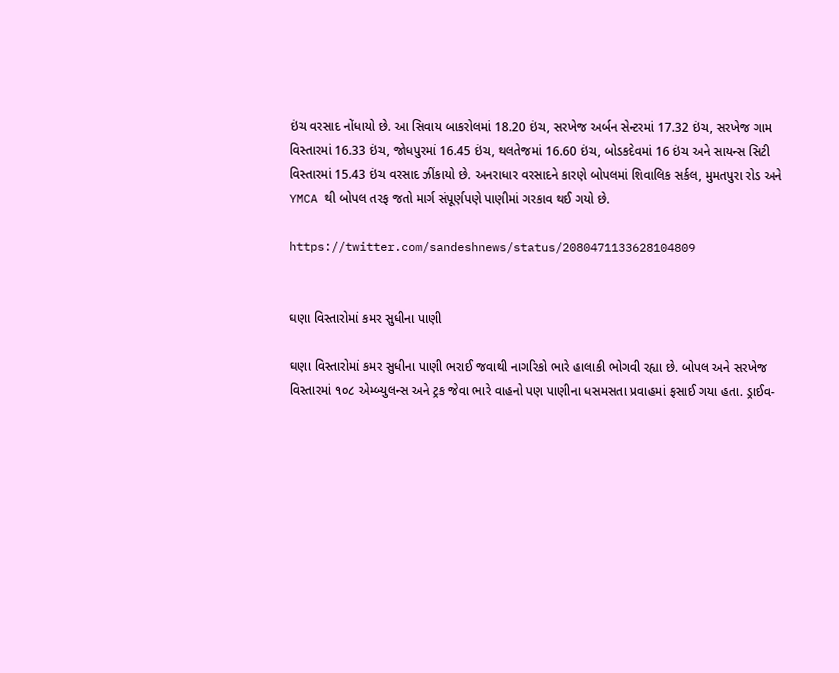ઇંચ વરસાદ નોંધાયો છે. આ સિવાય બાકરોલમાં 18.20 ઇંચ, સરખેજ અર્બન સેન્ટરમાં 17.32 ઇંચ, સરખેજ ગામ વિસ્તારમાં 16.33 ઇંચ, જોધપુરમાં 16.45 ઇંચ, થલતેજમાં 16.60 ઇંચ, બોડકદેવમાં 16 ઇંચ અને સાયન્સ સિટી વિસ્તારમાં 15.43 ઇંચ વરસાદ ઝીંકાયો છે. અનરાધાર વરસાદને કારણે બોપલમાં શિવાલિક સર્કલ, મુમતપુરા રોડ અને YMCA થી બોપલ તરફ જતો માર્ગ સંપૂર્ણપણે પાણીમાં ગરકાવ થઈ ગયો છે.

https://twitter.com/sandeshnews/status/2080471133628104809


ઘણા વિસ્તારોમાં કમર સુધીના પાણી

ઘણા વિસ્તારોમાં કમર સુધીના પાણી ભરાઈ જવાથી નાગરિકો ભારે હાલાકી ભોગવી રહ્યા છે. બોપલ અને સરખેજ વિસ્તારમાં ૧૦૮ એમ્બ્યુલન્સ અને ટ્રક જેવા ભારે વાહનો પણ પાણીના ધસમસતા પ્રવાહમાં ફસાઈ ગયા હતા. ડ્રાઈવ-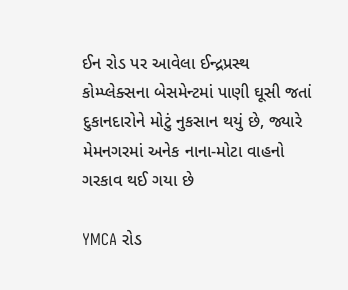ઈન રોડ પર આવેલા ઈન્દ્રપ્રસ્થ કોમ્પ્લેક્સના બેસમેન્ટમાં પાણી ઘૂસી જતાં દુકાનદારોને મોટું નુકસાન થયું છે, જ્યારે મેમનગરમાં અનેક નાના-મોટા વાહનો ગરકાવ થઈ ગયા છે

YMCA રોડ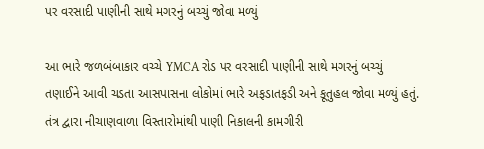પર વરસાદી પાણીની સાથે મગરનું બચ્ચું જોવા મળ્યું

આ ભારે જળબંબાકાર વચ્ચે YMCA રોડ પર વરસાદી પાણીની સાથે મગરનું બચ્ચું તણાઈને આવી ચડતા આસપાસના લોકોમાં ભારે અફડાતફડી અને કૂતુહલ જોવા મળ્યું હતું. તંત્ર દ્વારા નીચાણવાળા વિસ્તારોમાંથી પાણી નિકાલની કામગીરી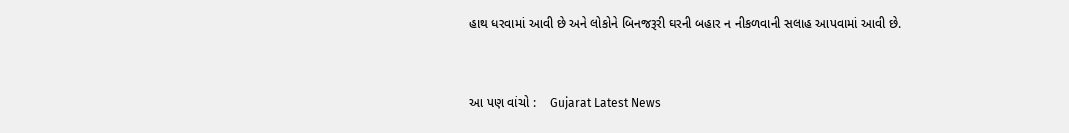હાથ ધરવામાં આવી છે અને લોકોને બિનજરૂરી ઘરની બહાર ન નીકળવાની સલાહ આપવામાં આવી છે.


આ પણ વાંચો :    Gujarat Latest News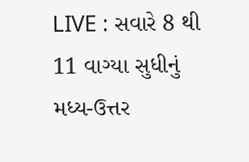LIVE : સવારે 8 થી 11 વાગ્યા સુધીનું મધ્ય-ઉત્તર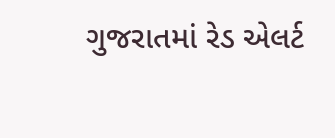ગુજરાતમાં રેડ એલર્ટ